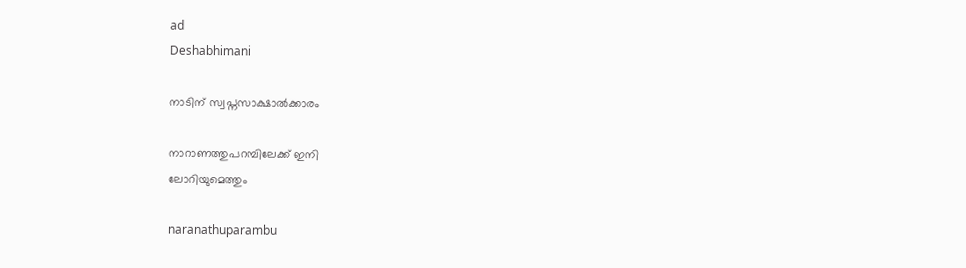ad
Deshabhimani

നാടിന് സ്വപ്നസാക്ഷാൽക്കാരം

നാറാണത്തുപറമ്പിലേക്ക് ഇനി
ലോറിയുമെത്തും

naranathuparambu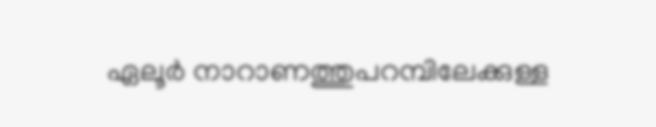ഏലൂർ നാറാണത്തുപറമ്പിലേക്കുള്ള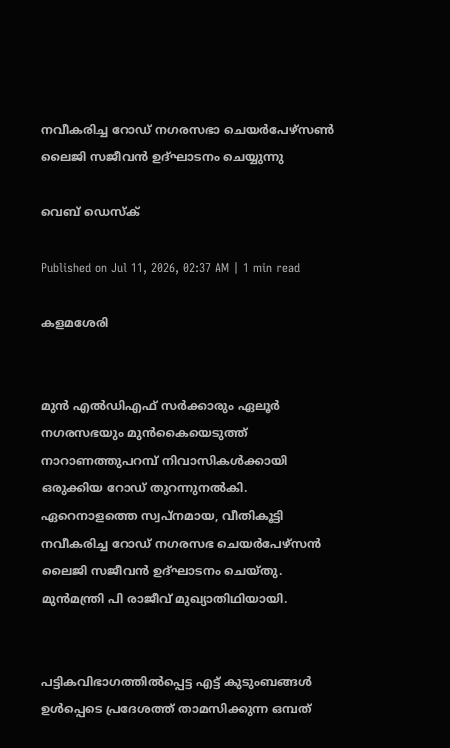നവീകരിച്ച റോഡ് നഗരസഭാ ചെയർപേഴ്സൺ ലൈജി സജീവൻ ഉദ്ഘാടനം ചെയ്യുന്നു

വെബ് ഡെസ്ക്

Published on Jul 11, 2026, 02:37 AM | 1 min read

കളമശേരി


മുൻ എൽഡിഎഫ് സർക്കാരും ഏലൂർ നഗരസഭയും മുൻകൈയെടുത്ത് നാറാണത്തുപറമ്പ് നിവാസികൾക്കായി ഒരുക്കിയ റോഡ് തുറന്നുനൽകി. ഏറെനാളത്തെ സ്വപ്നമായ, വീതികൂട്ടി നവീകരിച്ച റോഡ് നഗരസഭ ചെയർപേഴ്സൻ ലൈജി സജീവൻ ഉദ്ഘാടനം ചെയ്തു. മുൻമന്ത്രി പി രാജീവ്‌ മുഖ്യാതിഥിയായി.


പട്ടികവിഭാഗത്തിൽപ്പെട്ട എട്ട് കുടുംബങ്ങൾ ഉൾപ്പെടെ പ്രദേശത്ത് താമസിക്കുന്ന ഒമ്പത്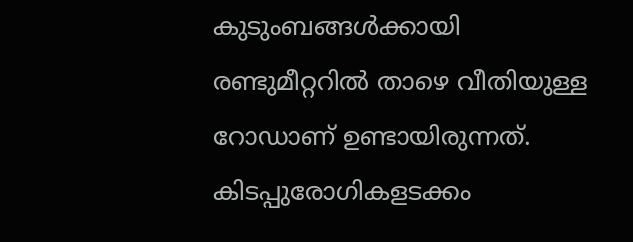കുടുംബങ്ങൾക്കായി രണ്ടുമീറ്ററിൽ താഴെ വീതിയുള്ള റോഡാണ് ഉണ്ടായിരുന്നത്. കിടപ്പുരോഗികളടക്കം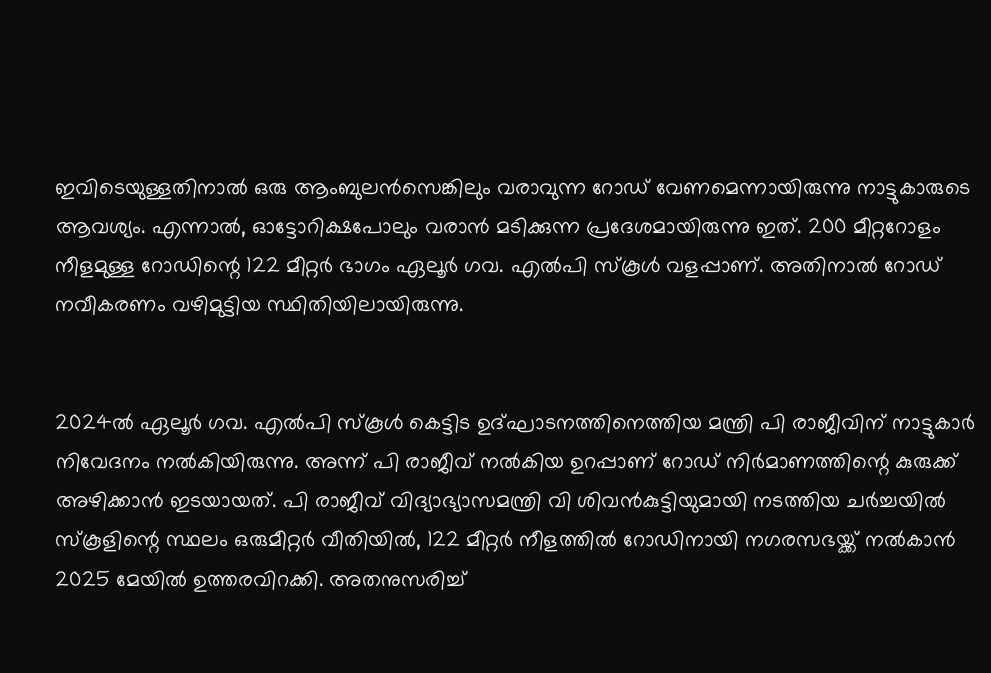ഇവിടെയുള്ളതിനാൽ ഒരു ആംബുലൻസെങ്കിലും വരാവുന്ന റോഡ് വേണമെന്നായിരുന്നു നാട്ടുകാരുടെ ആവശ്യം. എന്നാൽ, ഓട്ടോറിക്ഷപോലും വരാൻ മടിക്കുന്ന പ്രദേശമായിരുന്നു ഇത്. 200 മീറ്ററോളം നീളമുള്ള റോഡിന്റെ 122 മീറ്റർ ഭാഗം ഏലൂർ ഗവ. എൽപി സ്കൂൾ വളപ്പാണ്. അതിനാൽ റോഡ് നവീകരണം വഴിമുട്ടിയ സ്ഥിതിയിലായിരുന്നു.


2024ൽ ഏലൂർ ഗവ. എൽപി സ്കൂൾ കെട്ടിട ഉദ്ഘാടനത്തിനെത്തിയ മന്ത്രി പി രാജീവിന് നാട്ടുകാർ നിവേദനം നൽകിയിരുന്നു. അന്ന് പി രാജീവ് നൽകിയ ഉറപ്പാണ് റോഡ് നിർമാണത്തിന്റെ കുരുക്ക് അഴിക്കാൻ ഇടയായത്. പി രാജീവ് വിദ്യാഭ്യാസമന്ത്രി വി ശിവൻകുട്ടിയുമായി നടത്തിയ ചർച്ചയിൽ സ്കൂളിന്റെ സ്ഥലം ഒരുമീറ്റർ വീതിയിൽ, 122 മീറ്റർ നീളത്തിൽ റോഡിനായി നഗരസഭയ്ക്ക് നൽകാൻ 2025 മേയിൽ ഉത്തരവിറക്കി. അതനുസരിച്ച്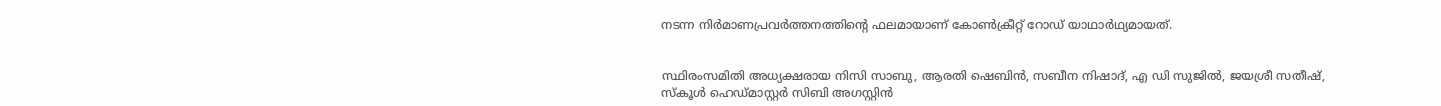നടന്ന നിർമാണപ്രവർത്തനത്തിന്റെ ഫലമായാണ് കോൺക്രീറ്റ് റോഡ് യാഥാർഥ്യമായത്.


സ്ഥിരംസമിതി അധ്യക്ഷരായ നിസി സാബു, ആരതി ഷെബിൻ, സബീന നിഷാദ്, എ ഡി സുജിൽ, ജയശ്രീ സതീഷ്, സ്കൂൾ ഹെഡ്മാസ്റ്റർ സിബി അഗസ്റ്റിൻ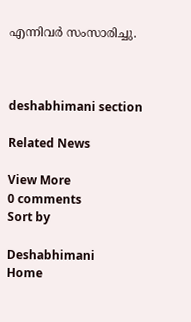എന്നിവർ സംസാരിച്ചു.



deshabhimani section

Related News

View More
0 comments
Sort by

Deshabhimani
Home